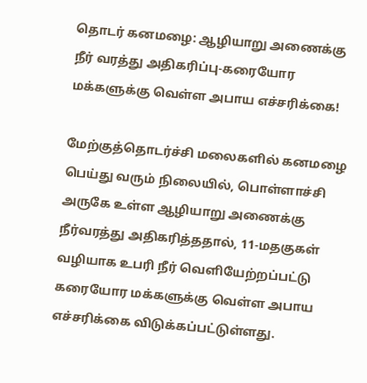தொடர் கனமழை: ஆழியாறு அணைக்கு நீர் வரத்து அதிகரிப்பு-கரையோர மக்களுக்கு வெள்ள அபாய எச்சரிக்கை!

மேற்குத்தொடர்ச்சி மலைகளில் கனமழை பெய்து வரும் நிலையில், பொள்ளாச்சி அருகே உள்ள ஆழியாறு அணைக்கு நீர்வரத்து அதிகரித்ததால், 11-மதகுகள் வழியாக உபரி நீர் வெளியேற்றப்பட்டு கரையோர மக்களுக்கு வெள்ள அபாய எச்சரிக்கை விடுக்கப்பட்டுள்ளது.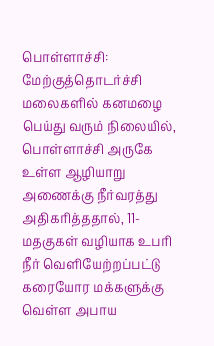பொள்ளாச்சி: மேற்குத்தொடர்ச்சி மலைகளில் கனமழை பெய்து வரும் நிலையில், பொள்ளாச்சி அருகே உள்ள ஆழியாறு அணைக்கு நீர்வரத்து அதிகரித்ததால், 11-மதகுகள் வழியாக உபரி நீர் வெளியேற்றப்பட்டு கரையோர மக்களுக்கு வெள்ள அபாய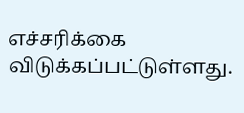எச்சரிக்கை விடுக்கப்பட்டுள்ளது.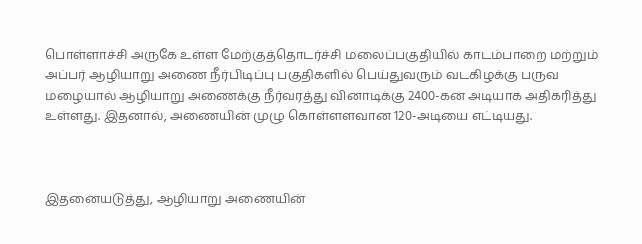பொள்ளாச்சி அருகே உள்ள மேற்குத்தொடர்ச்சி மலைப்பகுதியில் காடம்பாறை மற்றும் அப்பர் ஆழியாறு அணை நீர்பிடிப்பு பகுதிகளில் பெய்துவரும் வடகிழக்கு பருவ மழையால் ஆழியாறு அணைக்கு நீர்வரத்து வினாடிக்கு 2400-கன அடியாக அதிகரித்து உள்ளது. இதனால், அணையின் முழு கொள்ளளவான 120-அடியை எட்டியது.



இதனையடுத்து, ஆழியாறு அணையின்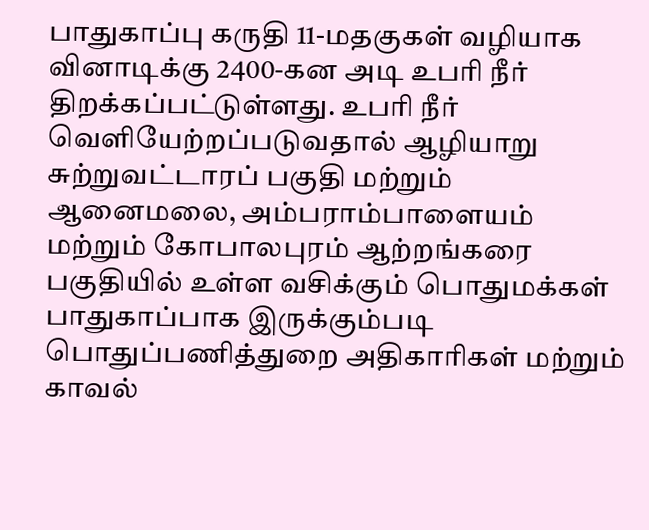பாதுகாப்பு கருதி 11-மதகுகள் வழியாக வினாடிக்கு 2400-கன அடி உபரி நீர் திறக்கப்பட்டுள்ளது. உபரி நீர் வெளியேற்றப்படுவதால் ஆழியாறு சுற்றுவட்டாரப் பகுதி மற்றும் ஆனைமலை, அம்பராம்பாளையம் மற்றும் கோபாலபுரம் ஆற்றங்கரை பகுதியில் உள்ள வசிக்கும் பொதுமக்கள் பாதுகாப்பாக இருக்கும்படி பொதுப்பணித்துறை அதிகாரிகள் மற்றும் காவல்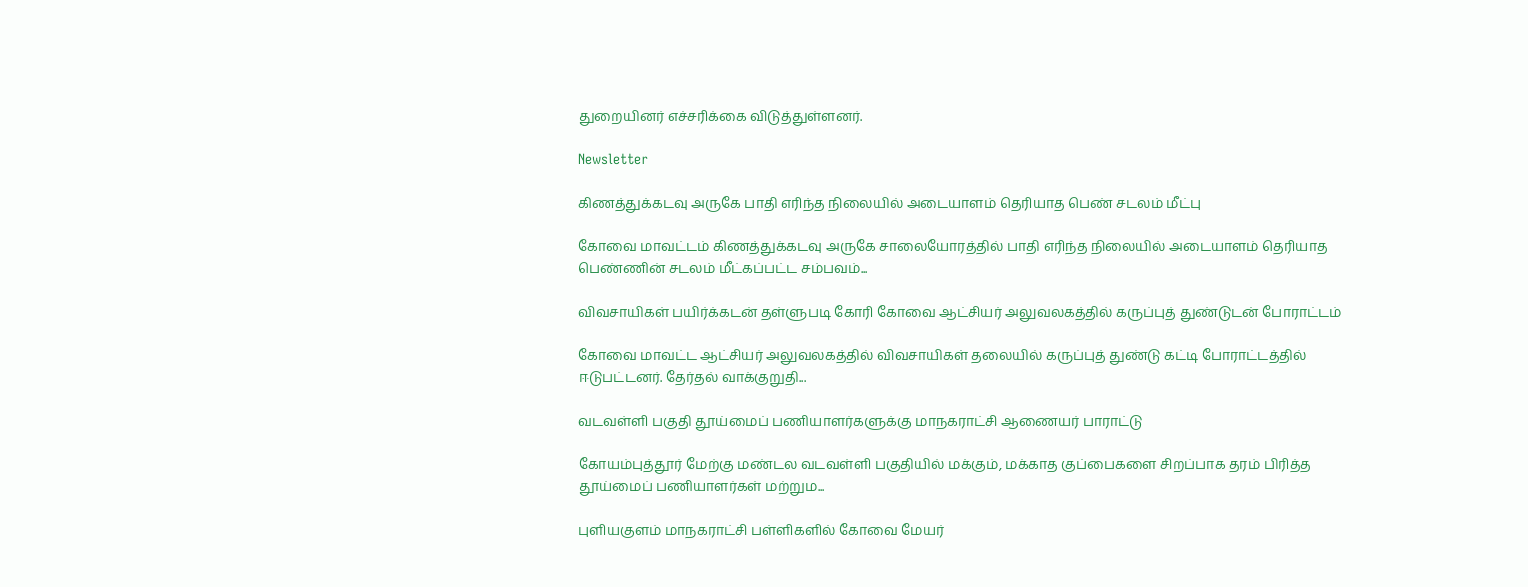துறையினர் எச்சரிக்கை விடுத்துள்ளனர்.

Newsletter

கிணத்துக்கடவு அருகே பாதி எரிந்த நிலையில் அடையாளம் தெரியாத பெண் சடலம் மீட்பு

கோவை மாவட்டம் கிணத்துக்கடவு அருகே சாலையோரத்தில் பாதி எரிந்த நிலையில் அடையாளம் தெரியாத பெண்ணின் சடலம் மீட்கப்பட்ட சம்பவம்...

விவசாயிகள் பயிர்க்கடன் தள்ளுபடி கோரி கோவை ஆட்சியர் அலுவலகத்தில் கருப்புத் துண்டுடன் போராட்டம்

கோவை மாவட்ட ஆட்சியர் அலுவலகத்தில் விவசாயிகள் தலையில் கருப்புத் துண்டு கட்டி போராட்டத்தில் ஈடுபட்டனர். தேர்தல் வாக்குறுதி...

வடவள்ளி பகுதி தூய்மைப் பணியாளர்களுக்கு மாநகராட்சி ஆணையர் பாராட்டு

கோயம்புத்தூர் மேற்கு மண்டல வடவள்ளி பகுதியில் மக்கும், மக்காத குப்பைகளை சிறப்பாக தரம் பிரித்த தூய்மைப் பணியாளர்கள் மற்றும...

புளியகுளம் மாநகராட்சி பள்ளிகளில் கோவை மேயர்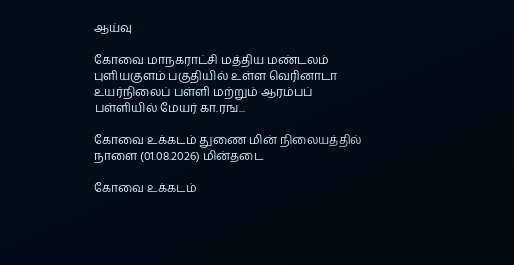ஆய்வு

கோவை மாநகராட்சி மத்திய மண்டலம் புளியகுளம் பகுதியில் உள்ள வெரினாடா உயர்நிலைப் பள்ளி மற்றும் ஆரம்பப் பள்ளியில் மேயர் கா.ரங...

கோவை உக்கடம் துணை மின் நிலையத்தில் நாளை (01.08.2026) மின்தடை

கோவை உக்கடம்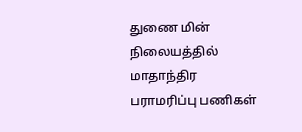துணை மின் நிலையத்தில் மாதாந்திர பராமரிப்பு பணிகள்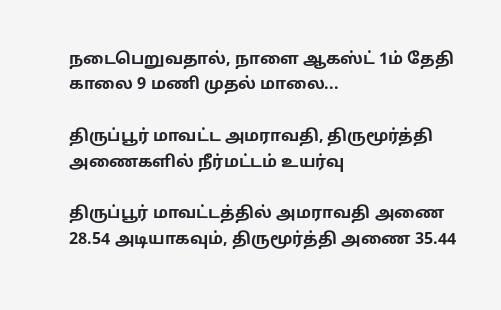நடைபெறுவதால், நாளை ஆகஸ்ட் 1ம் தேதி காலை 9 மணி முதல் மாலை...

திருப்பூர் மாவட்ட அமராவதி, திருமூர்த்தி அணைகளில் நீர்மட்டம் உயர்வு

திருப்பூர் மாவட்டத்தில் அமராவதி அணை 28.54 அடியாகவும், திருமூர்த்தி அணை 35.44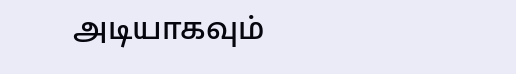அடியாகவும்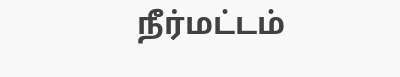நீர்மட்டம்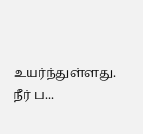உயர்ந்துள்ளது. நீர் ப...